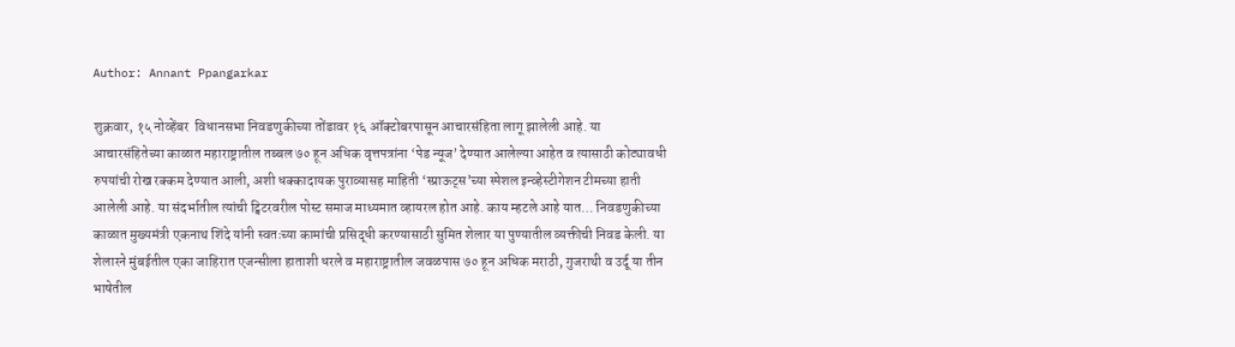Author: Annant Ppangarkar

शुक्रवार, १५ नोव्हेंबर  विधानसभा निवडणुकीच्या तोंडावर १६ ऑक्टोबरपासून आचारसंहिता लागू झालेली आहे. या आचारसंहितेच्या काळात महाराष्ट्रातील तब्बल ७० हून अधिक वृत्तपत्रांना ‘पेड न्यूज’ देण्यात आलेल्या आहेत व त्यासाठी कोट्यावधी रुपयांची रोख रक्कम देण्यात आली, अशी धक्कादायक पुराव्यासह माहिती ‘स्प्राऊट्स’च्या स्पेशल इन्व्हेस्टीगेशन टीमच्या हाती आलेली आहे. या संदर्भातील त्यांची ट्विटरवरील पोस्ट समाज माध्यमात व्हायरल होत आहे. काय म्हटले आहे यात… निवडणुकीच्या काळात मुख्यमंत्री एकनाथ शिंदे यांनी स्वतःच्या कामांची प्रसिद्धी करण्यासाठी सुमित शेलार या पुण्यातील व्यक्तीची निवड केली. या शेलारने मुंबईतील एका जाहिरात एजन्सीला हाताशी धरले व महाराष्ट्रातील जवळपास ७० हून अधिक मराठी, गुजराथी व उर्दू या तीन भाषेतील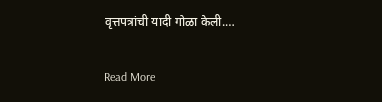वृत्तपत्रांची यादी गोळा केली.…

Read More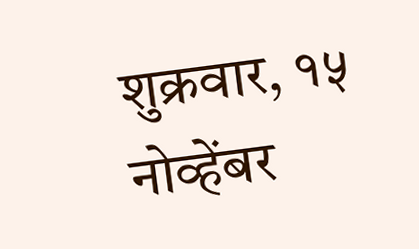शुक्रवार, १५ नोव्हेंबर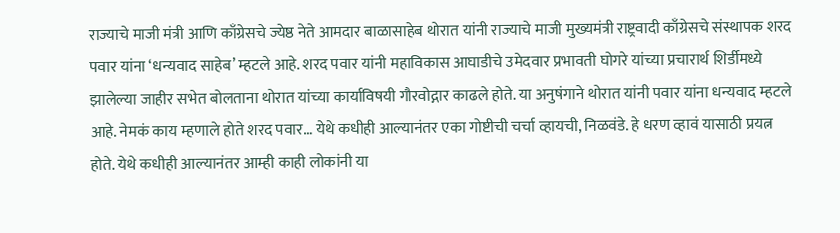राज्याचे माजी मंत्री आणि काँग्रेसचे ज्येष्ठ नेते आमदार बाळासाहेब थोरात यांनी राज्याचे माजी मुख्यमंत्री राष्ट्रवादी काँग्रेसचे संस्थापक शरद पवार यांना ‘धन्यवाद साहेब’ म्हटले आहे. शरद पवार यांनी महाविकास आघाडीचे उमेदवार प्रभावती घोगरे यांच्या प्रचारार्थ शिर्डीमध्ये झालेल्या जाहीर सभेत बोलताना थोरात यांच्या कार्याविषयी गौरवोद्गार काढले होते. या अनुषंगाने थोरात यांनी पवार यांना धन्यवाद म्हटले आहे. नेमकं काय म्हणाले होते शरद पवार… येथे कधीही आल्यानंतर एका गोष्टीची चर्चा व्हायची, निळवंडे. हे धरण व्हावं यासाठी प्रयत्न होते. येथे कधीही आल्यानंतर आम्ही काही लोकांनी या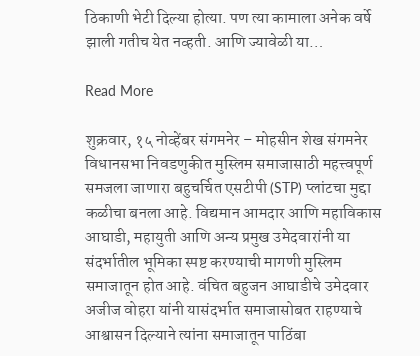ठिकाणी भेटी दिल्या होत्या. पण त्या कामाला अनेक वर्षे झाली गतीच येत नव्हती. आणि ज्यावेळी या…

Read More

शुक्रवार, १५ नोव्हेंबर संगमनेर – मोहसीन शेख संगमनेर विधानसभा निवडणुकीत मुस्लिम समाजासाठी महत्त्वपूर्ण समजला जाणारा बहुचर्चित एसटीपी (STP) प्लांटचा मुद्दा कळीचा बनला आहे. विद्यमान आमदार आणि महाविकास आघाडी, महायुती आणि अन्य प्रमुख उमेदवारांनी या संदर्भातील भूमिका स्पष्ट करण्याची मागणी मुस्लिम समाजातून होत आहे. वंचित बहुजन आघाडीचे उमेदवार अजीज वोहरा यांनी यासंदर्भात समाजासोबत राहण्याचे आश्वासन दिल्याने त्यांना समाजातून पाठिंबा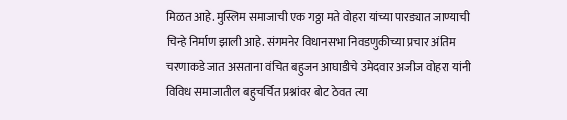मिळत आहे. मुस्लिम समाजाची एक गठ्ठा मते वोहरा यांच्या पारड्यात जाण्याची चिन्हे निर्माण झाली आहे. संगमनेर विधानसभा निवडणुकीच्या प्रचार अंतिम चरणाकडे जात असताना वंचित बहुजन आघाडीचे उमेदवार अजीज वोहरा यांनी विविध समाजातील बहुचर्चित प्रश्नांवर बोट ठेवत त्या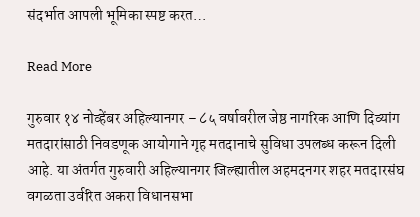संदर्भात आपली भूमिका स्पष्ट करत…

Read More

गुरुवार १४ नोव्हेंबर अहिल्यानगर – ८५ वर्षावरील जेष्ठ नागरिक आणि दिव्यांग मतदारांसाठी निवडणूक आयोगाने गृह मतदानाचे सुविधा उपलब्ध करून दिली आहे. या अंतर्गत गुरुवारी अहिल्यानगर जिल्ह्यातील अहमदनगर शहर मतदारसंघ वगळता उर्वरित अकरा विधानसभा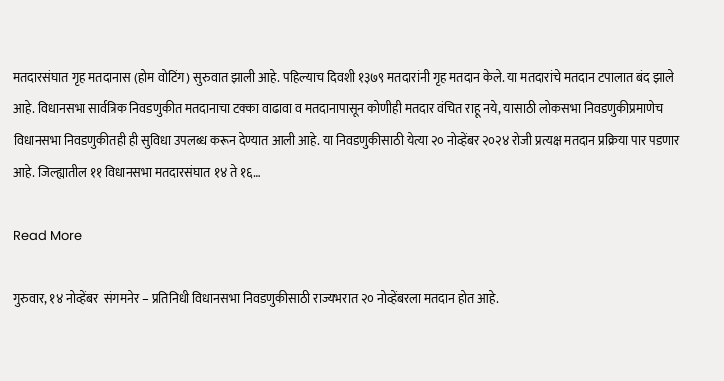मतदारसंघात गृह मतदानास (होम वोटिंग) सुरुवात झाली आहे. पहिल्याच दिवशी १३७९ मतदारांनी गृह मतदान केले. या मतदारांचे मतदान टपालात बंद झाले आहे. विधानसभा सार्वत्रिक निवडणुकीत मतदानाचा टक्का वाढावा व मतदानापासून कोणीही मतदार वंचित राहू नये, यासाठी लोकसभा निवडणुकीप्रमाणेच विधानसभा निवडणुकीतही ही सुविधा उपलब्ध करून देण्यात आली आहे. या निवडणुकीसाठी येत्या २० नोव्हेंबर २०२४ रोजी प्रत्यक्ष मतदान प्रक्रिया पार पडणार आहे. जिल्ह्यातील ११ विधानसभा मतदारसंघात १४ ते १६…

Read More

गुरुवार, १४ नोव्हेंबर  संगमनेर – प्रतिनिधी विधानसभा निवडणुकीसाठी राज्यभरात २० नोव्हेंबरला मतदान होत आहे.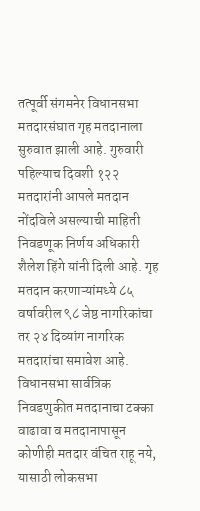तत्पूर्वी संगमनेर विधानसभा मतदारसंघात गृह मतदानाला सुरुवात झाली आहे. गुरुवारी पहिल्याच दिवशी १२२ मतदारांनी आपले मतदान नोंदविले असल्याची माहिती निवडणूक निर्णय अधिकारी शैलेश हिंगे यांनी दिली आहे. गृह मतदान करणाऱ्यांमध्ये ८५ वर्षावरील ९८ जेष्ठ नागरिकांचा तर २४ दिव्यांग नागरिक मतदारांचा समावेश आहे. विधानसभा सार्वत्रिक निवडणुकीत मतदानाचा टक्का वाढावा व मतदानापासून कोणीही मतदार वंचित राहू नये, यासाठी लोकसभा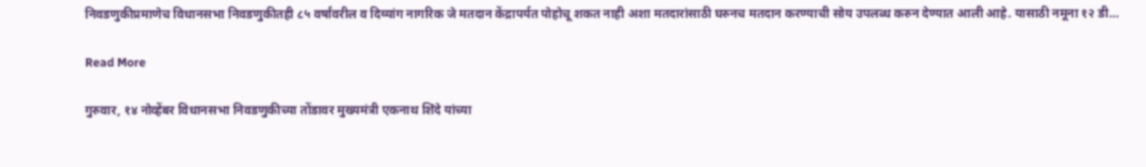निवडणुकीप्रमाणेच विधानसभा निवडणुकीतही ८५ वर्षांवरील व दिव्यांग नागरिक जे मतदान केंद्रापर्यत पोहोचू शकत नाही अशा मतदारांसाठी घरुनच मतदान करण्याची सोय उपलब्ध करुन देण्यात आली आहे. यासाठी नमूना १२ डी…

Read More

गुरुवार, १४ नोव्हेंबर विधानसभा निवडणुकीच्या तोंडावर मुख्यमंत्री एकनाथ शिंदे यांच्या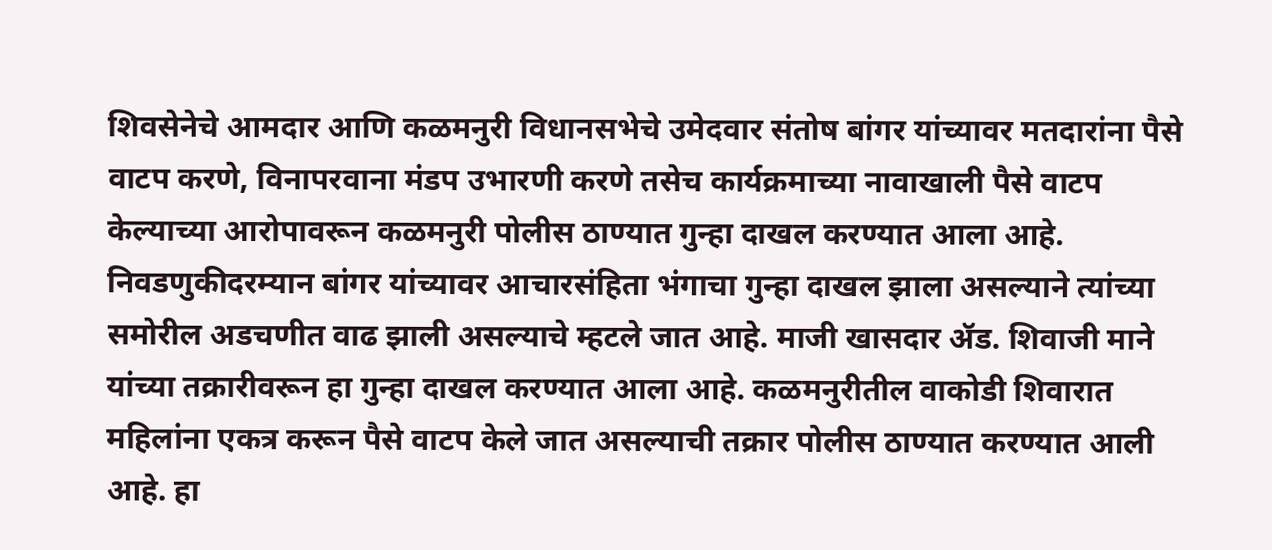शिवसेनेचे आमदार आणि कळमनुरी विधानसभेचे उमेदवार संतोष बांगर यांच्यावर मतदारांना पैसे वाटप करणे, विनापरवाना मंडप उभारणी करणे तसेच कार्यक्रमाच्या नावाखाली पैसे वाटप केल्याच्या आरोपावरून कळमनुरी पोलीस ठाण्यात गुन्हा दाखल करण्यात आला आहे. निवडणुकीदरम्यान बांगर यांच्यावर आचारसंहिता भंगाचा गुन्हा दाखल झाला असल्याने त्यांच्या समोरील अडचणीत वाढ झाली असल्याचे म्हटले जात आहे. माजी खासदार ॲड. शिवाजी माने यांच्या तक्रारीवरून हा गुन्हा दाखल करण्यात आला आहे. कळमनुरीतील वाकोडी शिवारात महिलांना एकत्र करून पैसे वाटप केले जात असल्याची तक्रार पोलीस ठाण्यात करण्यात आली आहे. हा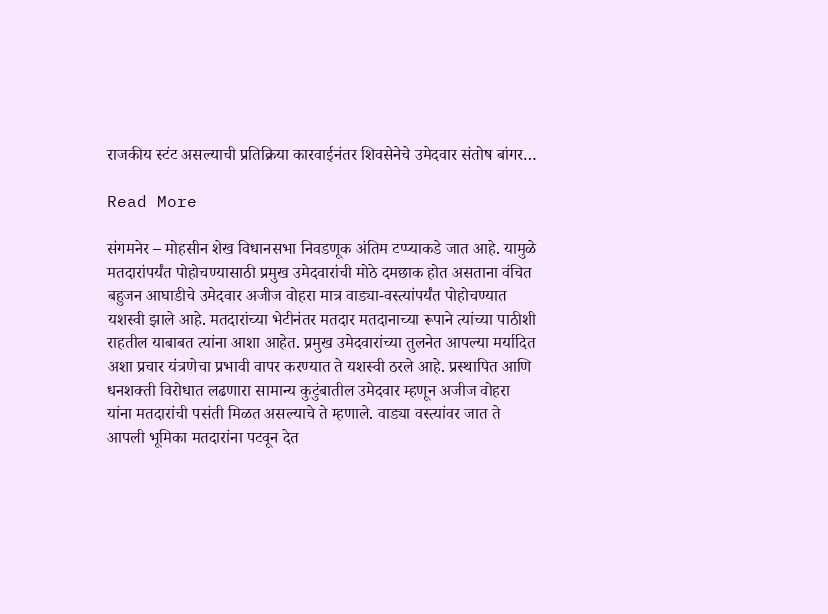राजकीय स्टंट असल्याची प्रतिक्रिया कारवाईनंतर शिवसेनेचे उमेदवार संतोष बांगर…

Read More

संगमनेर – मोहसीन शेख विधानसभा निवडणूक अंतिम टप्प्याकडे जात आहे. यामुळे मतदारांपर्यंत पोहोचण्यासाठी प्रमुख उमेदवारांची मोठे दमछाक होत असताना वंचित बहुजन आघाडीचे उमेदवार अजीज वोहरा मात्र वाड्या-वस्त्यांपर्यंत पोहोचण्यात यशस्वी झाले आहे. मतदारांच्या भेटीनंतर मतदार मतदानाच्या रूपाने त्यांच्या पाठीशी राहतील याबाबत त्यांना आशा आहेत. प्रमुख उमेदवारांच्या तुलनेत आपल्या मर्यादित अशा प्रचार यंत्रणेचा प्रभावी वापर करण्यात ते यशस्वी ठरले आहे. प्रस्थापित आणि धनशक्ती विरोधात लढणारा सामान्य कुटुंबातील उमेदवार म्हणून अजीज वोहरा यांना मतदारांची पसंती मिळत असल्याचे ते म्हणाले. वाड्या वस्त्यांवर जात ते आपली भूमिका मतदारांना पटवून देत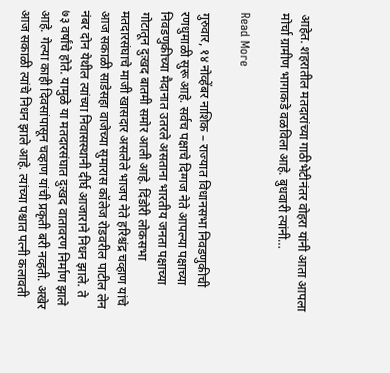आहेत. शहरातील मतदारांच्या गाठीभेटीनंतर वोहरा यांनी आता आपला मोर्चा ग्रामीण भागाकडे वळविला आहे. बुधवारी त्यांनी…

Read More

गुरुवार, १४ नोव्हेंबर नाशिक – राज्यात विधानसभा निवडणुकीची रणधुमाळी सुरू आहे. सर्वच पक्षाचे दिग्गज नेते आपल्या पक्षाच्या निवडणुकीच्या मैदानात उतरले असताना भारतीय जनता पक्षाच्या गोटातून दुःखद बातमी समोर आली आहे. दिंडोरी लोकसभा मतदारसंघाचे माजी खासदार असलेले भाजप नेते हरिश्चंद्र चव्हाण यांचे आज सकाळी साडेसहा वाजेच्या सुमारास कॉलेज रोडवरील पाटील लेन नंबर दोन येथील त्यांच्या निवासस्थानी दीर्घ आजाराने निधन झाले. ते ७३ वर्षांचे होते. यामुळे या मतदारसंघात दुःखद वातावरण निर्माण झाले आहे. गेल्या काही दिवसांपासून चव्हाण यांची प्रकृती बरी नव्हती. अखेर आज सकाळी त्यांचे निधन झाले आहे. त्यांच्या पश्चात पत्नी कलावती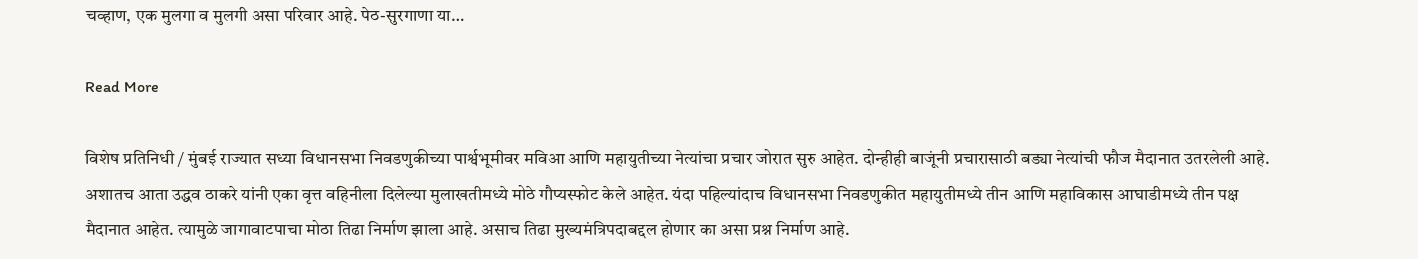चव्हाण, एक मुलगा व मुलगी असा परिवार आहे. पेठ-सुरगाणा या…

Read More

विशेष प्रतिनिधी / मुंबई राज्यात सध्या विधानसभा निवडणुकीच्या पार्श्वभूमीवर मविआ आणि महायुतीच्या नेत्यांचा प्रचार जोरात सुरु आहेत. दोन्हीही बाजूंनी प्रचारासाठी बड्या नेत्यांची फौज मैदानात उतरलेली आहे. अशातच आता उद्धव ठाकरे यांनी एका वृत्त वहिनीला दिलेल्या मुलाखतीमध्ये मोठे गौप्यस्फोट केले आहेत. यंदा पहिल्यांदाच विधानसभा निवडणुकीत महायुतीमध्ये तीन आणि महाविकास आघाडीमध्ये तीन पक्ष मैदानात आहेत. त्यामुळे जागावाटपाचा मोठा तिढा निर्माण झाला आहे. असाच तिढा मुख्यमंत्रि‍पदाबद्दल होणार का असा प्रश्न निर्माण आहे.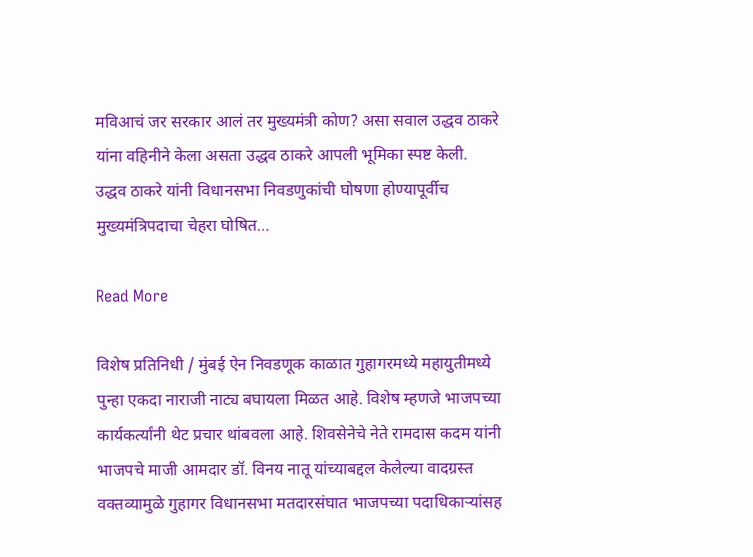मविआचं जर सरकार आलं तर मुख्यमंत्री कोण? असा सवाल उद्धव ठाकरे यांना वहिनीने केला असता उद्धव ठाकरे आपली भूमिका स्पष्ट केली. उद्धव ठाकरे यांनी विधानसभा निवडणुकांची घोषणा होण्यापूर्वीच मुख्यमंत्रि‍पदाचा चेहरा घोषित…

Read More

विशेष प्रतिनिधी / मुंबई ऐन निवडणूक काळात गुहागरमध्ये महायुतीमध्ये पुन्हा एकदा नाराजी नाट्य बघायला मिळत आहे. विशेष म्हणजे भाजपच्या कार्यकर्त्यांनी थेट प्रचार थांबवला आहे. शिवसेनेचे नेते रामदास कदम यांनी भाजपचे माजी आमदार डॉ. विनय नातू यांच्याबद्दल केलेल्या वादग्रस्त वक्तव्यामुळे गुहागर विधानसभा मतदारसंघात भाजपच्या पदाधिकाऱ्यांसह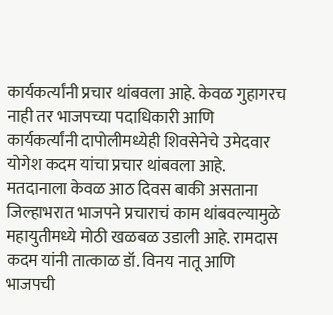कार्यकर्त्यांनी प्रचार थांबवला आहे. केवळ गुहागरच नाही तर भाजपच्या पदाधिकारी आणि कार्यकर्त्यांनी दापोलीमध्येही शिवसेनेचे उमेदवार योगेश कदम यांचा प्रचार थांबवला आहे. मतदानाला केवळ आठ दिवस बाकी असताना जिल्हाभरात भाजपने प्रचाराचं काम थांबवल्यामुळे महायुतीमध्ये मोठी खळबळ उडाली आहे. रामदास कदम यांनी तात्काळ डॉ. विनय नातू आणि भाजपची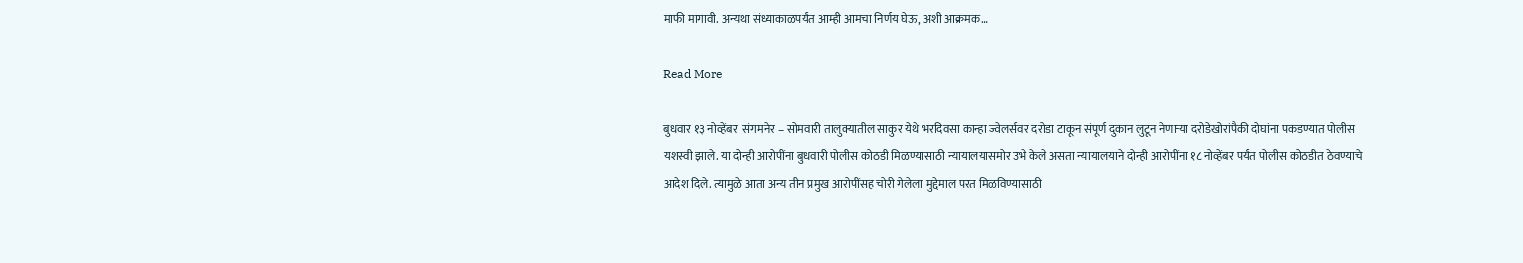माफी मागावी. अन्यथा संध्याकाळपर्यंत आम्ही आमचा निर्णय घेऊ, अशी आक्रमक…

Read More

बुधवार १३ नोव्हेंबर  संगमनेर – सोमवारी तालुक्यातील साकुर येथे भरदिवसा कान्हा ज्वेलर्सवर दरोडा टाकून संपूर्ण दुकान लुटून नेणाऱ्या दरोडेखोरांपैकी दोघांना पकडण्यात पोलीस यशस्वी झाले. या दोन्ही आरोपींना बुधवारी पोलीस कोठडी मिळण्यासाठी न्यायालयासमोर उभे केले असता न्यायालयाने दोन्ही आरोपींना १८ नोव्हेंबर पर्यंत पोलीस कोठडीत ठेवण्याचे आदेश दिले. त्यामुळे आता अन्य तीन प्रमुख आरोपींसह चोरी गेलेला मुद्देमाल परत मिळविण्यासाठी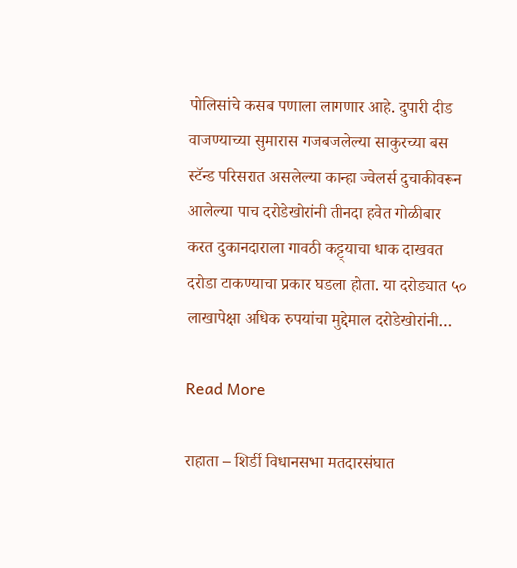पोलिसांचे कसब पणाला लागणार आहे. दुपारी दीड वाजण्याच्या सुमारास गजबजलेल्या साकुरच्या बस स्टॅन्ड परिसरात असलेल्या कान्हा ज्वेलर्स दुचाकीवरून आलेल्या पाच दरोडेखोरांनी तीनदा हवेत गोळीबार करत दुकानदाराला गावठी कट्ट्याचा धाक दाखवत दरोडा टाकण्याचा प्रकार घडला होता. या दरोड्यात ५० लाखापेक्षा अधिक रुपयांचा मुद्देमाल दरोडेखोरांनी…

Read More

राहाता – शिर्डी विधानसभा मतदारसंघात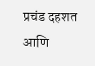प्रचंड दहशत आणि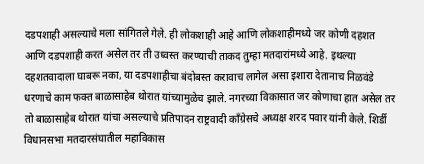दडपशाही असल्याचे मला सांगितले गेले. ही लोकशाही आहे आणि लोकशाहीमध्ये जर कोणी दहशत आणि दडपशाही करत असेल तर ती उध्वस्त करण्याची ताकद तुम्हा मतदारांमध्ये आहे. इथल्या दहशतवादाला घाबरू नका, या दडपशाहीचा बंदोबस्त करावाच लागेल असा इशारा देतानाच निळवंडे धरणाचे काम फक्त बाळासाहेब थोरात यांच्यामुळेच झाले. नगरच्या विकासात जर कोणाचा हात असेल तर तो बाळासाहेब थोरात यांचा असल्याचे प्रतिपादन राष्ट्रवादी काँग्रेसचे अध्यक्ष शरद पवार यांनी केले. शिर्डी विधानसभा मतदारसंघातील महाविकास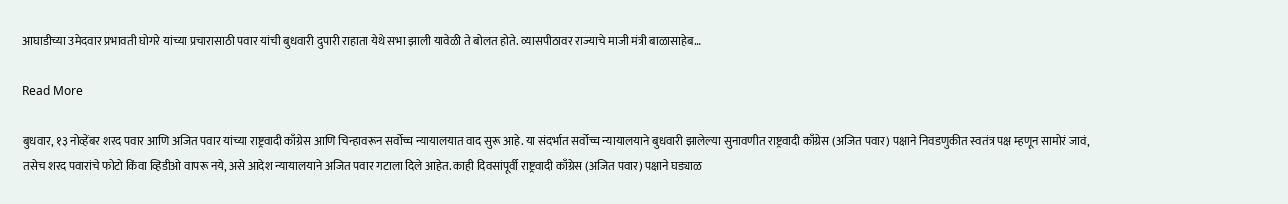आघाडीच्या उमेदवार प्रभावती घोगरे यांच्या प्रचारासाठी पवार यांची बुधवारी दुपारी राहाता येथे सभा झाली यावेळी ते बोलत होते. व्यासपीठावर राज्याचे माजी मंत्री बाळासाहेब…

Read More

बुधवार, १३ नोव्हेंबर शरद पवार आणि अजित पवार यांच्या राष्ट्रवादी काँग्रेस आणि चिन्हावरून सर्वोच्च न्यायालयात वाद सुरू आहे. या संदर्भात सर्वोच्च न्यायालयाने बुधवारी झालेल्या सुनावणीत राष्ट्रवादी काँग्रेस (अजित पवार) पक्षाने निवडणुकीत स्वतंत्र पक्ष म्हणून सामोरं जावं, तसेच शरद पवारांचे फोटो किंवा व्हिडीओ वापरू नये, असे आदेश न्यायालयाने अजित पवार गटाला दिले आहेत. काही दिवसांपूर्वी राष्ट्रवादी काँग्रेस (अजित पवार) पक्षाने घड्याळ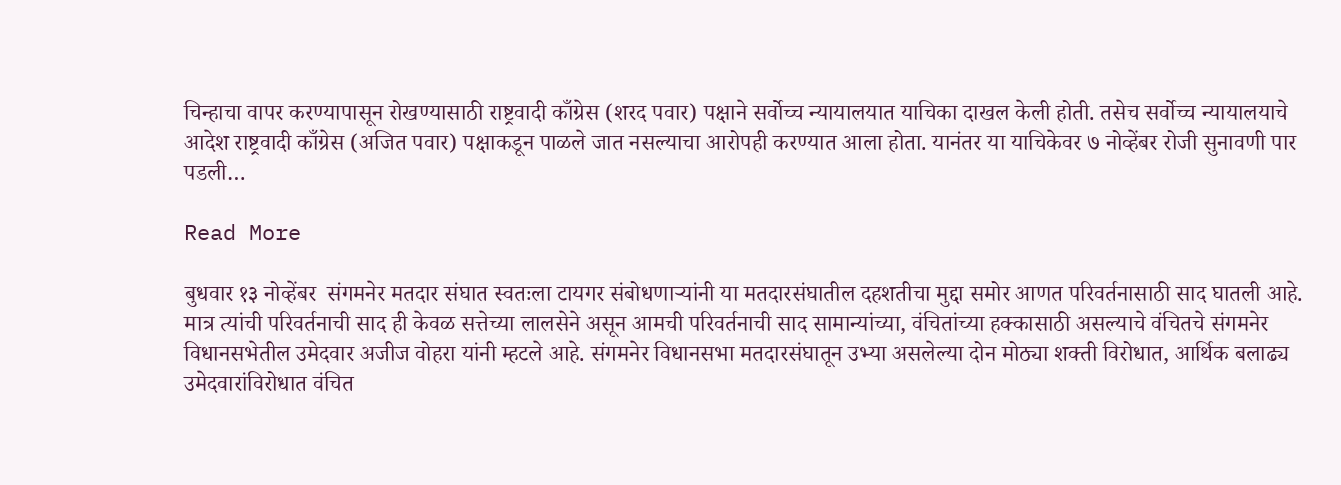चिन्हाचा वापर करण्यापासून रोखण्यासाठी राष्ट्रवादी काँग्रेस (शरद पवार) पक्षाने सर्वोच्च न्यायालयात याचिका दाखल केली होती. तसेच सर्वोच्च न्यायालयाचे आदेश राष्ट्रवादी काँग्रेस (अजित पवार) पक्षाकडून पाळले जात नसल्याचा आरोपही करण्यात आला होता. यानंतर या याचिकेवर ७ नोव्हेंबर रोजी सुनावणी पार पडली…

Read More

बुधवार १३ नोव्हेंबर  संगमनेर मतदार संघात स्वतःला टायगर संबोधणाऱ्यांनी या मतदारसंघातील दहशतीचा मुद्दा समोर आणत परिवर्तनासाठी साद घातली आहे. मात्र त्यांची परिवर्तनाची साद ही केवळ सत्तेच्या लालसेने असून आमची परिवर्तनाची साद सामान्यांच्या, वंचितांच्या हक्कासाठी असल्याचे वंचितचे संगमनेर विधानसभेतील उमेदवार अजीज वोहरा यांनी म्हटले आहे. संगमनेर विधानसभा मतदारसंघातून उभ्या असलेल्या दोन मोठ्या शक्ती विरोधात, आर्थिक बलाढ्य उमेदवारांविरोधात वंचित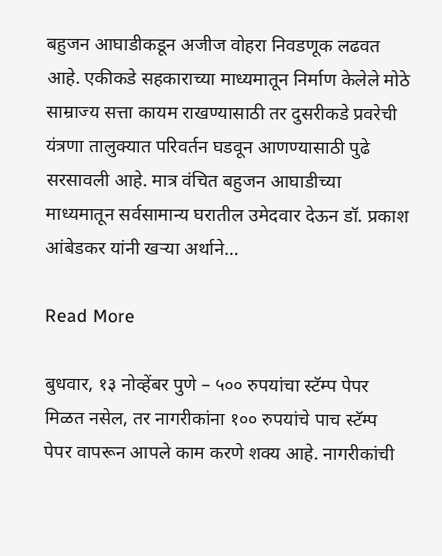बहुजन आघाडीकडून अजीज वोहरा निवडणूक लढवत आहे. एकीकडे सहकाराच्या माध्यमातून निर्माण केलेले मोठे साम्राज्य सत्ता कायम राखण्यासाठी तर दुसरीकडे प्रवरेची यंत्रणा तालुक्यात परिवर्तन घडवून आणण्यासाठी पुढे सरसावली आहे. मात्र वंचित बहुजन आघाडीच्या माध्यमातून सर्वसामान्य घरातील उमेदवार देऊन डॉ. प्रकाश आंबेडकर यांनी खऱ्या अर्थाने…

Read More

बुधवार, १३ नोव्हेंबर पुणे – ५०० रुपयांचा स्टॅम्प पेपर मिळत नसेल, तर नागरीकांना १०० रुपयांचे पाच स्टॅम्प पेपर वापरून आपले काम करणे शक्य आहे. नागरीकांची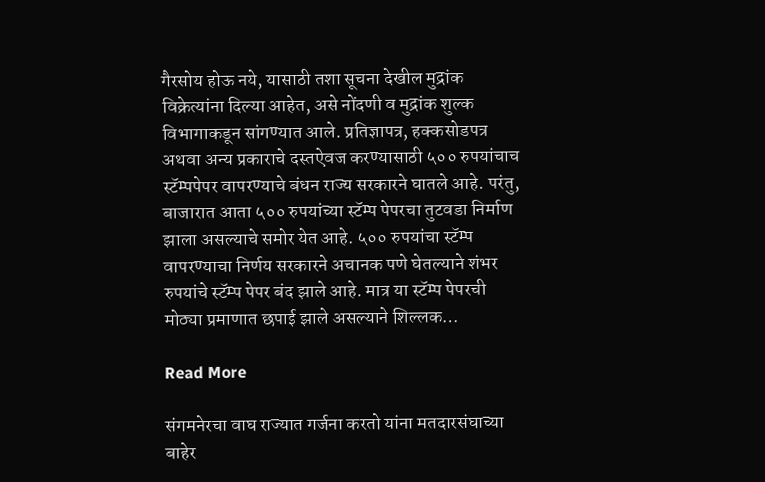गैरसोय होऊ नये, यासाठी तशा सूचना देखील मुद्रांक विक्रेत्यांना दिल्या आहेत, असे नोंदणी व मुद्रांक शुल्क विभागाकडून सांगण्यात आले. प्रतिज्ञापत्र, हक्कसोडपत्र अथवा अन्य प्रकाराचे दस्तऐवज करण्यासाठी ५०० रुपयांचाच स्टॅम्पपेपर वापरण्याचे बंधन राज्य सरकारने घातले आहे. परंतु, बाजारात आता ५०० रुपयांच्या स्टॅम्प पेपरचा तुटवडा निर्माण झाला असल्याचे समोर येत आहे. ५०० रुपयांचा स्टॅम्प वापरण्याचा निर्णय सरकारने अचानक पणे घेतल्याने शंभर रुपयांचे स्टॅम्प पेपर बंद झाले आहे. मात्र या स्टॅम्प पेपरची मोठ्या प्रमाणात छपाई झाले असल्याने शिल्लक…

Read More

संगमनेरचा वाघ राज्यात गर्जना करतो यांना मतदारसंघाच्या बाहेर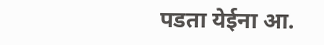पडता येईना आ.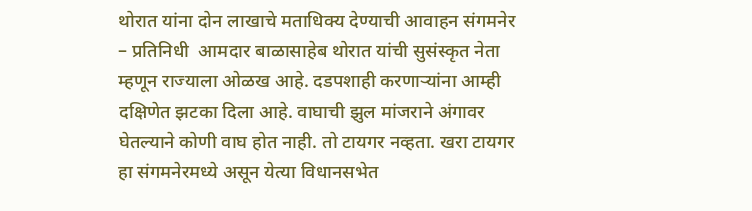थोरात यांना दोन लाखाचे मताधिक्य देण्याची आवाहन संगमनेर – प्रतिनिधी  आमदार बाळासाहेब थोरात यांची सुसंस्कृत नेता म्हणून राज्याला ओळख आहे. दडपशाही करणाऱ्यांना आम्ही दक्षिणेत झटका दिला आहे. वाघाची झुल मांजराने अंगावर घेतल्याने कोणी वाघ होत नाही. तो टायगर नव्हता. खरा टायगर हा संगमनेरमध्ये असून येत्या विधानसभेत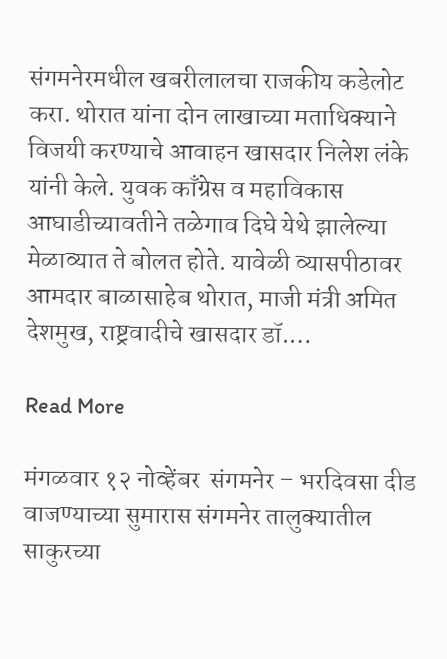संगमनेरमधील खबरीलालचा राजकीय कडेलोट करा. थोरात यांना दोन लाखाच्या मताधिक्याने विजयी करण्याचे आवाहन खासदार निलेश लंके यांनी केले. युवक काँग्रेस व महाविकास आघाडीच्यावतीने तळेगाव दिघे येथे झालेल्या मेळाव्यात ते बोलत होते. यावेळी व्यासपीठावर आमदार बाळासाहेब थोरात, माजी मंत्री अमित देशमुख, राष्ट्रवादीचे खासदार डॉ.…

Read More

मंगळवार १२ नोव्हेंबर  संगमनेर – भरदिवसा दीड वाजण्याच्या सुमारास संगमनेर तालुक्यातील साकुरच्या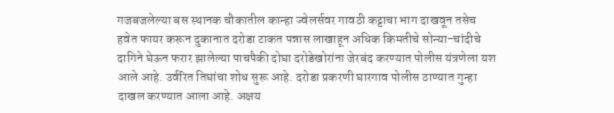गजबजलेल्या बस स्थानक चौकातील कान्हा ज्वेलर्सवर गावठी कट्टाचा भाग दाखवून तसेच हवेत फायर करून दुकानात दरोडा टाकत पन्नास लाखाहून अधिक किमतीचे सोन्या-चांदीचे दागिने घेऊन फरार झालेल्या पाचपैकी दोघा दरोडेखोरांना जेरबंद करण्यात पोलीस यंत्रणेला यश आले आहे. उर्वरित तिघांचा शोध सुरू आहे. दरोडा प्रकरणी घारगाव पोलीस ठाण्यात गुन्हा दाखल करण्यात आला आहे. अक्षय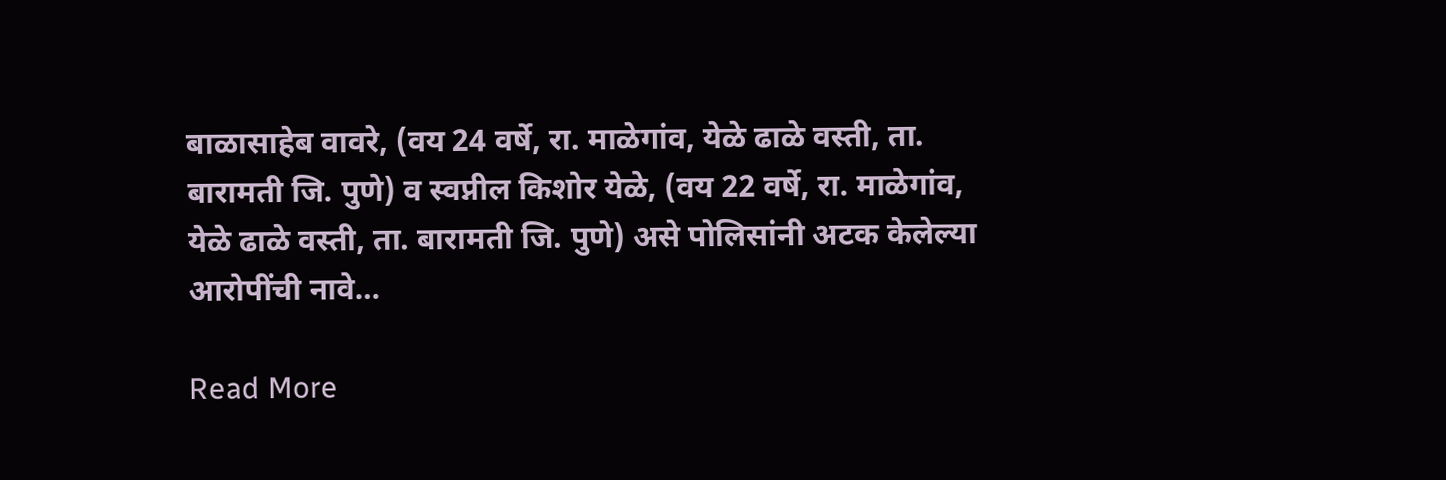बाळासाहेब वावरे, (वय 24 वर्षे, रा. माळेगांव, येळे ढाळे वस्ती, ता. बारामती जि. पुणे) व स्वप्नील किशोर येळे, (वय 22 वर्षे, रा. माळेगांव, येळे ढाळे वस्ती, ता. बारामती जि. पुणे) असे पोलिसांनी अटक केलेल्या आरोपींची नावे…

Read More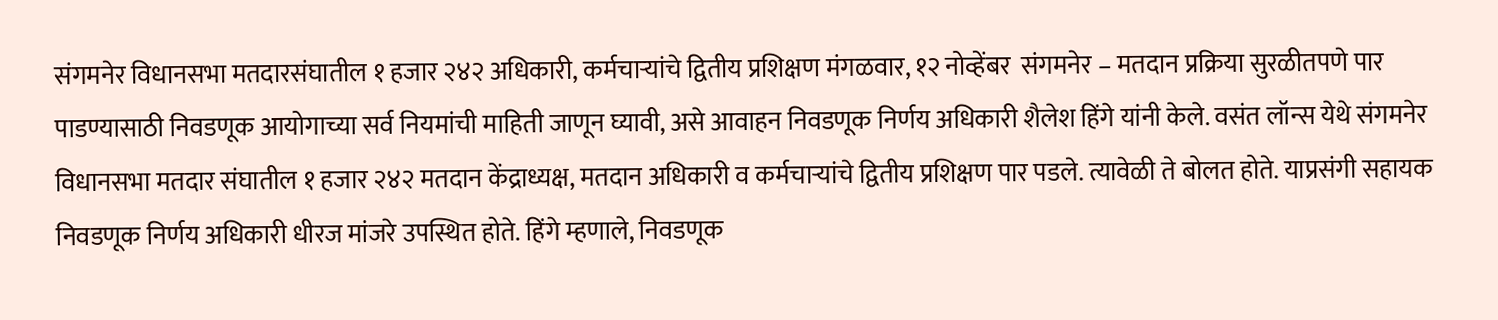संगमनेर विधानसभा मतदारसंघातील १ हजार २४२ अधिकारी, कर्मचाऱ्यांचे द्वितीय प्रशिक्षण मंगळवार, १२ नोव्हेंबर  संगमनेर – मतदान प्रक्रिया सुरळीतपणे पार पाडण्यासाठी निवडणूक आयोगाच्या सर्व नियमांची माहिती जाणून घ्यावी, असे आवाहन निवडणूक निर्णय अधिकारी शैलेश हिंगे यांनी केले. वसंत लॉन्स येथे संगमनेर विधानसभा मतदार संघातील १ हजार २४२ मतदान केंद्राध्यक्ष, मतदान अधिकारी व कर्मचाऱ्यांचे द्वितीय प्रशिक्षण पार पडले. त्यावेळी ते बोलत होते. याप्रसंगी सहायक निवडणूक निर्णय अधिकारी धीरज मांजरे उपस्थित होते. हिंगे म्हणाले, निवडणूक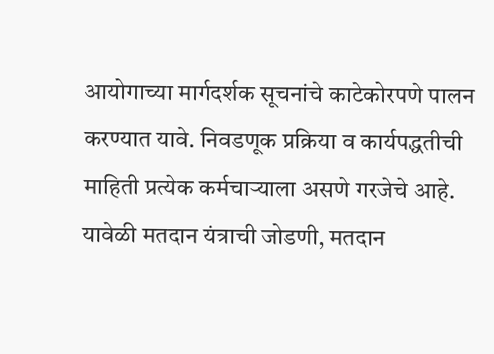आयोगाच्या मार्गदर्शक सूचनांचे काटेकोरपणे पालन करण्यात यावे. निवडणूक प्रक्रिया व कार्यपद्धतीची माहिती प्रत्येक कर्मचाऱ्याला असणे गरजेचे आहे. यावेळी मतदान यंत्राची जोडणी, मतदान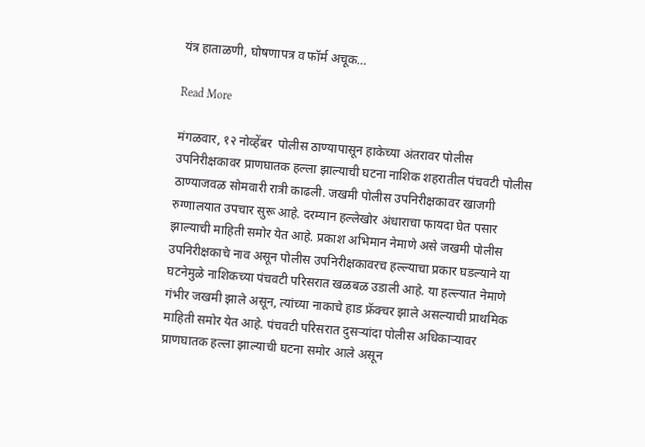यंत्र हाताळणी, घोषणापत्र व फॉर्म अचूक…

Read More

मंगळवार, १२ नोव्हेंबर  पोलीस ठाण्यापासून हाकेच्या अंतरावर पोलीस उपनिरीक्षकावर प्राणघातक हल्ला झाल्याची घटना नाशिक शहरातील पंचवटी पोलीस ठाण्याजवळ सोमवारी रात्री काढली. जखमी पोलीस उपनिरीक्षकावर खाजगी रुग्णालयात उपचार सुरू आहे. दरम्यान हल्लेखोर अंधाराचा फायदा घेत पसार झाल्याची माहिती समोर येत आहे. प्रकाश अभिमान नेमाणे असे जखमी पोलीस उपनिरीक्षकाचे नाव असून पोलीस उपनिरीक्षकावरच हल्ल्याचा प्रकार घडल्याने या घटनेमुळे नाशिकच्या पंचवटी परिसरात खळबळ उडाली आहे. या हल्ल्यात नेमाणे गंभीर जखमी झाले असून, त्यांच्या नाकाचे हाड फ्रॅक्चर झाले असल्याची प्राथमिक माहिती समोर येत आहे. पंचवटी परिसरात दुसऱ्यांदा पोलीस अधिकाऱ्यावर प्राणघातक हल्ला झाल्याची घटना समोर आले असून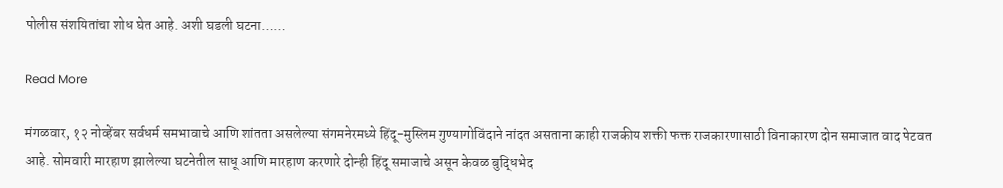पोलीस संशयितांचा शोध घेत आहे. अशी घडली घटना……

Read More

मंगळवार, १२ नोव्हेंबर सर्वधर्म समभावाचे आणि शांतता असलेल्या संगमनेरमध्ये हिंदू-मुस्लिम गुण्यागोविंदाने नांदत असताना काही राजकीय शक्ती फक्त राजकारणासाठी विनाकारण दोन समाजात वाद पेटवत आहे. सोमवारी मारहाण झालेल्या घटनेतील साधू आणि मारहाण करणारे दोन्ही हिंदू समाजाचे असून केवळ बुद्धिभेद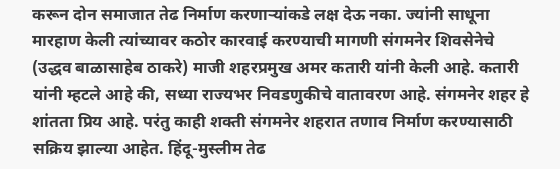करून दोन समाजात तेढ निर्माण करणाऱ्यांकडे लक्ष देऊ नका. ज्यांनी साधूना मारहाण केली त्यांच्यावर कठोर कारवाई करण्याची मागणी संगमनेर शिवसेनेचे (उद्धव बाळासाहेब ठाकरे) माजी शहरप्रमुख अमर कतारी यांनी केली आहे. कतारी यांनी म्हटले आहे की, सध्या राज्यभर निवडणुकीचे वातावरण आहे. संगमनेर शहर हे शांतता प्रिय आहे. परंतु काही शक्ती संगमनेर शहरात तणाव निर्माण करण्यासाठी सक्रिय झाल्या आहेत. हिंदू-मुस्लीम तेढ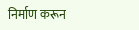निर्माण करून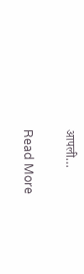आपली…

Read More